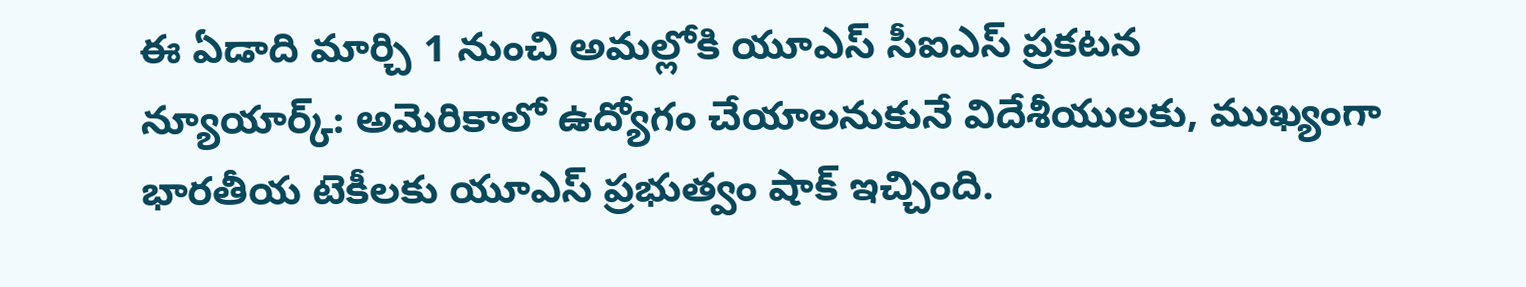ఈ ఏడాది మార్చి 1 నుంచి అమల్లోకి యూఎస్ సీఐఎస్ ప్రకటన
న్యూయార్క్: అమెరికాలో ఉద్యోగం చేయాలనుకునే విదేశీయులకు, ముఖ్యంగా భారతీయ టెకీలకు యూఎస్ ప్రభుత్వం షాక్ ఇచ్చింది.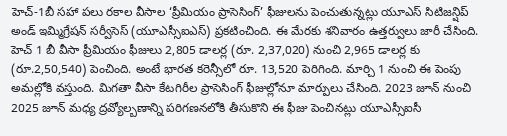హెచ్-1బీ సహా పలు రకాల వీసాల ‘ప్రీమియం ప్రాసెసింగ్’ ఫీజులను పెంచుతున్నట్లు యూఎస్ సిటిజన్షిప్ అండ్ ఇమ్మిగ్రేషన్ సర్వీసెస్ (యూఎస్సీఐఎస్) ప్రకటించింది. ఈ మేరకు శనివారం ఉత్తర్వులు జారీ చేసింది.
హెచ్ 1 బీ వీసా ప్రీమియం ఫీజులు 2,805 డాలర్ల (రూ. 2,37,020) నుంచి 2,965 డాలర్ల కు (రూ.2,50,540) పెంచింది. అంటే భారత కరెన్సీలో రూ. 13,520 పెరిగింది. మార్చి 1 నుంచి ఈ పెంపు అమల్లోకి వస్తుంది. మిగతా వీసా కేటగిరీల ప్రాసెసింగ్ ఫీజుల్లోనూ మార్పులు చేసింది. 2023 జూన్ నుంచి 2025 జూన్ మధ్య ద్రవ్యోల్బణాన్ని పరిగణనలోకి తీసుకొని ఈ ఫీజు పెంచినట్లు యూఎస్సీఐసీ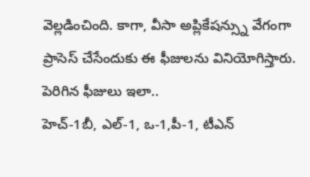వెల్లడించింది. కాగా, వీసా అప్లికేషన్స్ను వేగంగా ప్రాసెస్ చేసేందుకు ఈ ఫీజులను వినియోగిస్తారు.
పెరిగిన ఫీజులు ఇలా..
హెచ్-1బీ, ఎల్-1, ఒ-1,పీ-1, టీఎన్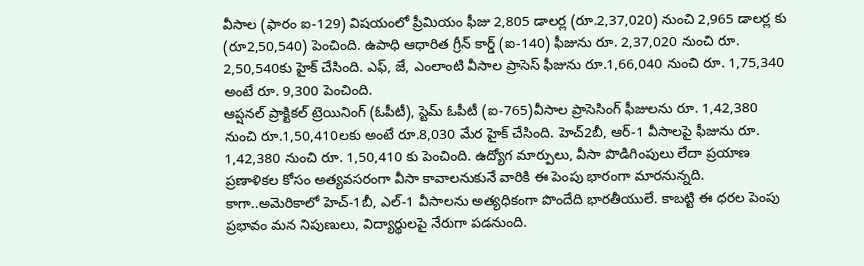వీసాల (ఫారం ఐ-129) విషయంలో ప్రీమియం ఫీజు 2,805 డాలర్ల (రూ.2,37,020) నుంచి 2,965 డాలర్ల కు (రూ2,50,540) పెంచింది. ఉపాధి ఆధారిత గ్రీన్ కార్డ్ (ఐ-140) ఫీజును రూ. 2,37,020 నుంచి రూ. 2,50,540కు హైక్ చేసింది. ఎఫ్, జే, ఎంలాంటి వీసాల ప్రాసెస్ ఫీజును రూ.1,66,040 నుంచి రూ. 1,75,340 అంటే రూ. 9,300 పెంచింది.
ఆప్షనల్ ప్రాక్టికల్ ట్రెయినింగ్ (ఓపీటీ), స్టెమ్ ఓపీటీ (ఐ-765)వీసాల ప్రాసెసింగ్ ఫీజులను రూ. 1,42,380 నుంచి రూ.1,50,410లకు అంటే రూ.8,030 మేర హైక్ చేసింది. హెచ్2బీ, ఆర్-1 వీసాలపై ఫీజును రూ. 1,42,380 నుంచి రూ. 1,50,410 కు పెంచింది. ఉద్యోగ మార్పులు, వీసా పొడిగింపులు లేదా ప్రయాణ ప్రణాళికల కోసం అత్యవసరంగా వీసా కావాలనుకునే వారికి ఈ పెంపు భారంగా మారనున్నది. కాగా..అమెరికాలో హెచ్-1బీ, ఎల్-1 వీసాలను అత్యధికంగా పొందేది భారతీయులే. కాబట్టి ఈ ధరల పెంపు ప్రభావం మన నిపుణులు, విద్యార్థులపై నేరుగా పడనుంది.